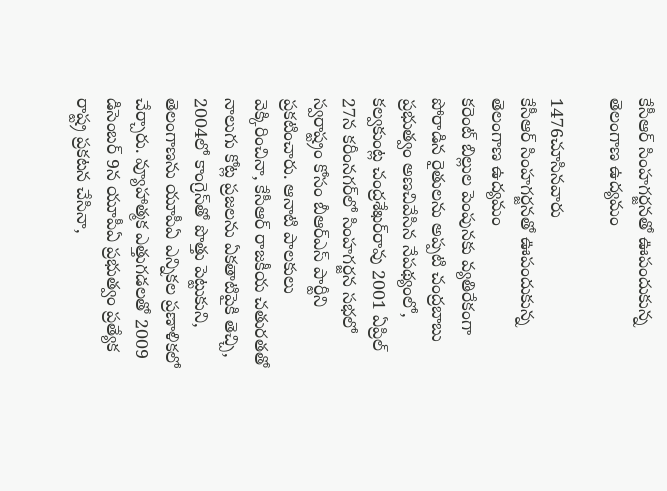కేసీఆర్ సింహగర్జనతో ఊపందుకున్న తెలంగాణ ఉద్యమం

1476చూసినవారు
కేసీఆర్ సింహగర్జనతో ఊపందుకున్న తెలంగాణ ఉద్యమం
కరెంట్ బిల్లుల పెంపునకు వ్యతిరేకంగా పోరాడిన రైతులను అప్పటి చంద్రబాబు ప్రభుత్వం అణచివేసిన నేపథ్యంలో, కల్వకుంట్ల చంద్రశేఖర్‌రావు 2001 ఏప్రిల్ 27న కరీంనగర్‌లో సింహగర్జన సభలో స్వరాష్ట్రం కోసం బీఆర్ఎస్ పార్టీని ప్రకటించారు. ఆనాటి పాలకులు వెక్కిరించినా, కేసీఆర్ రాజకీయ చతురతతో నాలుగు కోట్ల ప్రజలను ఏకతాటిపైకి తెచ్చి, 2004లో కాంగ్రెస్‌తో పొత్తు పెట్టుకుని, తెలంగాణను యూపీఏ ఎన్నికల ప్రణాళికలో చేర్చారు. వ్యూహాత్మక ఎత్తుగడలతో 2009 డిసెంబర్ 9న యూపీఏ ప్రభుత్వం ప్రత్యేక రాష్ట్ర ప్రకటన చేసినా,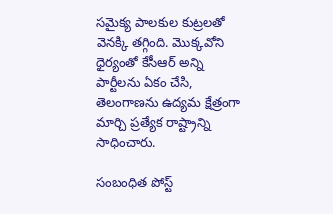సమైక్య పాలకుల కుట్రలతో వెనక్కి తగ్గింది. మొక్కవోని ధైర్యంతో కేసీఆర్ అన్ని పార్టీలను ఏకం చేసి, తెలంగాణను ఉద్యమ క్షేత్రంగా మార్చి ప్రత్యేక రాష్ట్రాన్ని సాధించారు.

సంబంధిత పోస్ట్